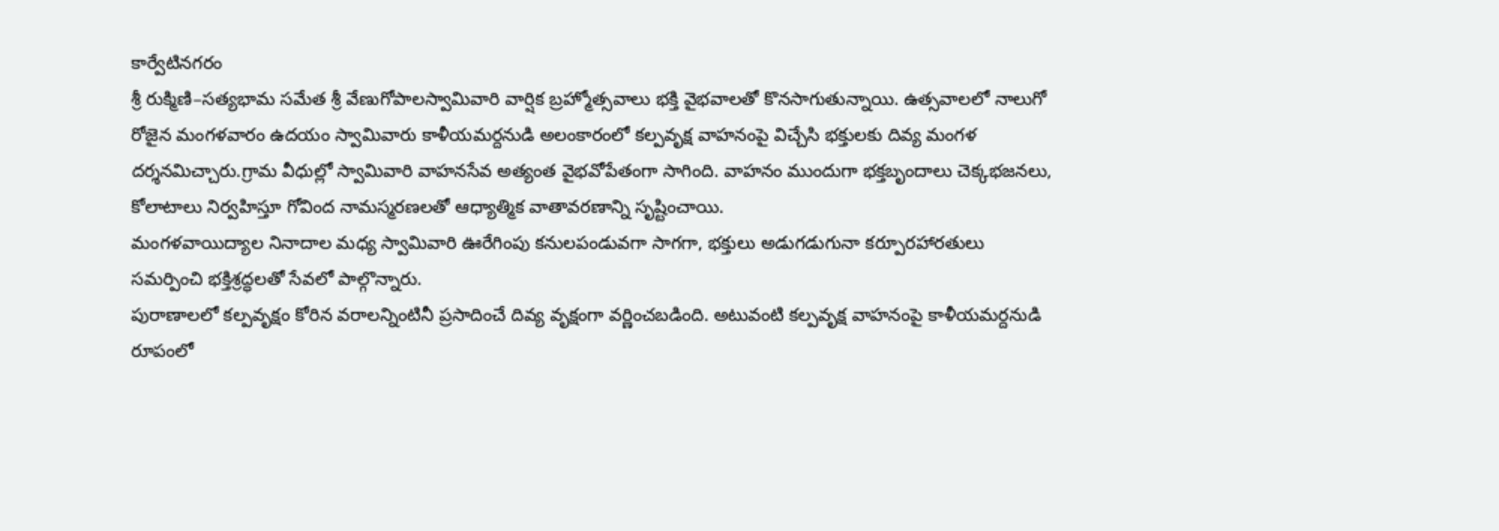కార్వేటినగరం
శ్రీ రుక్మిణి–సత్యభామ సమేత శ్రీ వేణుగోపాలస్వామివారి వార్షిక బ్రహ్మోత్సవాలు భక్తి వైభవాలతో కొనసాగుతున్నాయి. ఉత్సవాలలో నాలుగో రోజైన మంగళవారం ఉదయం స్వామివారు కాళీయమర్దనుడి అలంకారంలో కల్పవృక్ష వాహనంపై విచ్చేసి భక్తులకు దివ్య మంగళ దర్శనమిచ్చారు.గ్రామ వీధుల్లో స్వామివారి వాహనసేవ అత్యంత వైభవోపేతంగా సాగింది. వాహనం ముందుగా భక్తబృందాలు చెక్కభజనలు, కోలాటాలు నిర్వహిస్తూ గోవింద నామస్మరణలతో ఆధ్యాత్మిక వాతావరణాన్ని సృష్టించాయి.
మంగళవాయిద్యాల నినాదాల మధ్య స్వామివారి ఊరేగింపు కనులపండువగా సాగగా, భక్తులు అడుగడుగునా కర్పూరహారతులు సమర్పించి భక్తిశ్రద్ధలతో సేవలో పాల్గొన్నారు.
పురాణాలలో కల్పవృక్షం కోరిన వరాలన్నింటినీ ప్రసాదించే దివ్య వృక్షంగా వర్ణించబడింది. అటువంటి కల్పవృక్ష వాహనంపై కాళీయమర్దనుడి రూపంలో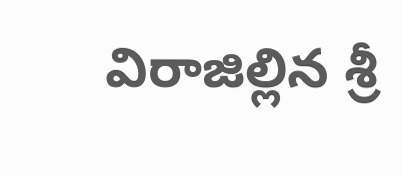విరాజిల్లిన శ్రీ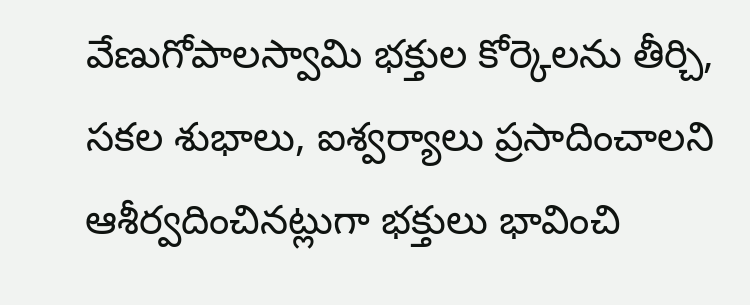వేణుగోపాలస్వామి భక్తుల కోర్కెలను తీర్చి, సకల శుభాలు, ఐశ్వర్యాలు ప్రసాదించాలని ఆశీర్వదించినట్లుగా భక్తులు భావించి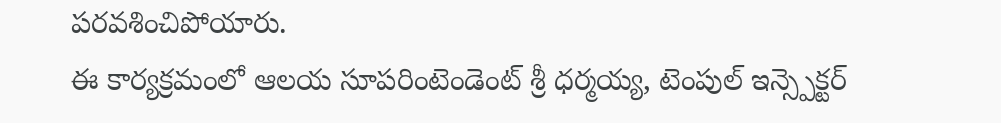పరవశించిపోయారు.
ఈ కార్యక్రమంలో ఆలయ సూపరింటెండెంట్ శ్రీ ధర్మయ్య, టెంపుల్ ఇన్స్పెక్టర్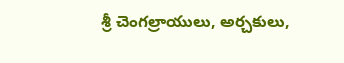శ్రీ చెంగల్రాయులు, అర్చకులు,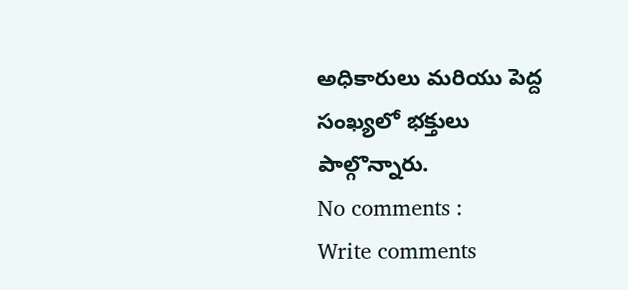అధికారులు మరియు పెద్ద సంఖ్యలో భక్తులు పాల్గొన్నారు.
No comments :
Write comments